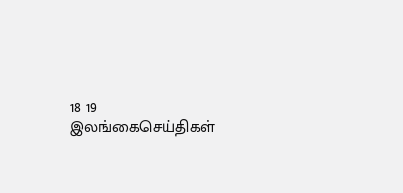18 19
இலங்கைசெய்திகள்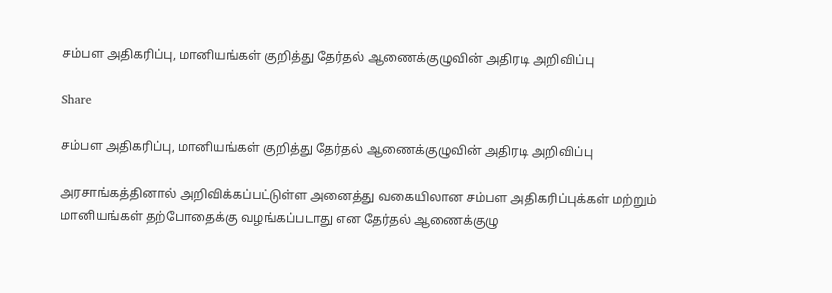சம்பள அதிகரிப்பு, மானியங்கள் குறித்து தேர்தல் ஆணைக்குழுவின் அதிரடி அறிவிப்பு

Share

சம்பள அதிகரிப்பு, மானியங்கள் குறித்து தேர்தல் ஆணைக்குழுவின் அதிரடி அறிவிப்பு

அரசாங்கத்தினால் அறிவிக்கப்பட்டுள்ள அனைத்து வகையிலான சம்பள அதிகரிப்புக்கள் மற்றும் மானியங்கள் தற்போதைக்கு வழங்கப்படாது என தேர்தல் ஆணைக்குழு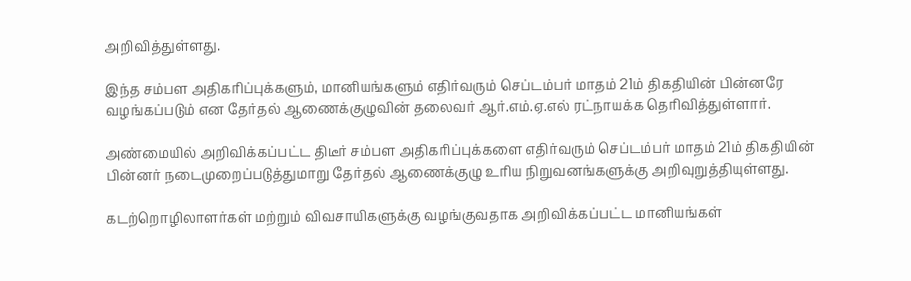அறிவித்துள்ளது.

இந்த சம்பள அதிகரிப்புக்களும், மானியங்களும் எதிர்வரும் செப்டம்பர் மாதம் 21ம் திகதியின் பின்னரே வழங்கப்படும் என தேர்தல் ஆணைக்குழுவின் தலைவர் ஆர்.எம்.ஏ.எல் ரட்நாயக்க தெரிவித்துள்ளார்.

அண்மையில் அறிவிக்கப்பட்ட திடீர் சம்பள அதிகரிப்புக்களை எதிர்வரும் செப்டம்பர் மாதம் 21ம் திகதியின் பின்னர் நடைமுறைப்படுத்துமாறு தேர்தல் ஆணைக்குழு உரிய நிறுவனங்களுக்கு அறிவுறுத்தியுள்ளது.

கடற்றொழிலாளர்கள் மற்றும் விவசாயிகளுக்கு வழங்குவதாக அறிவிக்கப்பட்ட மானியங்கள்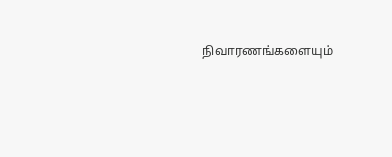நிவாரணங்களையும்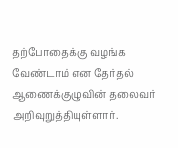தற்போதைக்கு வழங்க வேண்டாம் என தேர்தல் ஆணைக்குழுவின் தலைவர் அறிவுறுத்தியுள்ளார்.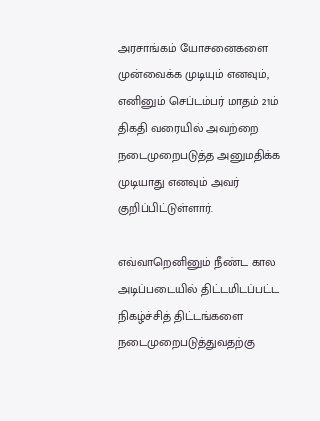அரசாங்கம் யோசனைகளை முன்வைக்க முடியும் எனவும், எனினும் செப்டம்பர் மாதம் 21ம் திகதி வரையில் அவற்றை நடைமுறைபடுத்த அனுமதிக்க முடியாது எனவும் அவர் குறிப்பிட்டுள்ளார்.

எவ்வாறெனினும் நீண்ட கால அடிப்படையில் திட்டமிடப்பட்ட நிகழ்ச்சித் திட்டங்களை நடைமுறைபடுத்துவதற்கு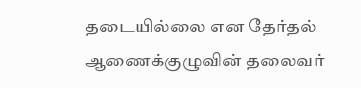தடையில்லை என தேர்தல் ஆணைக்குழுவின் தலைவர்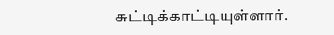சுட்டிக்காட்டியுள்ளார்.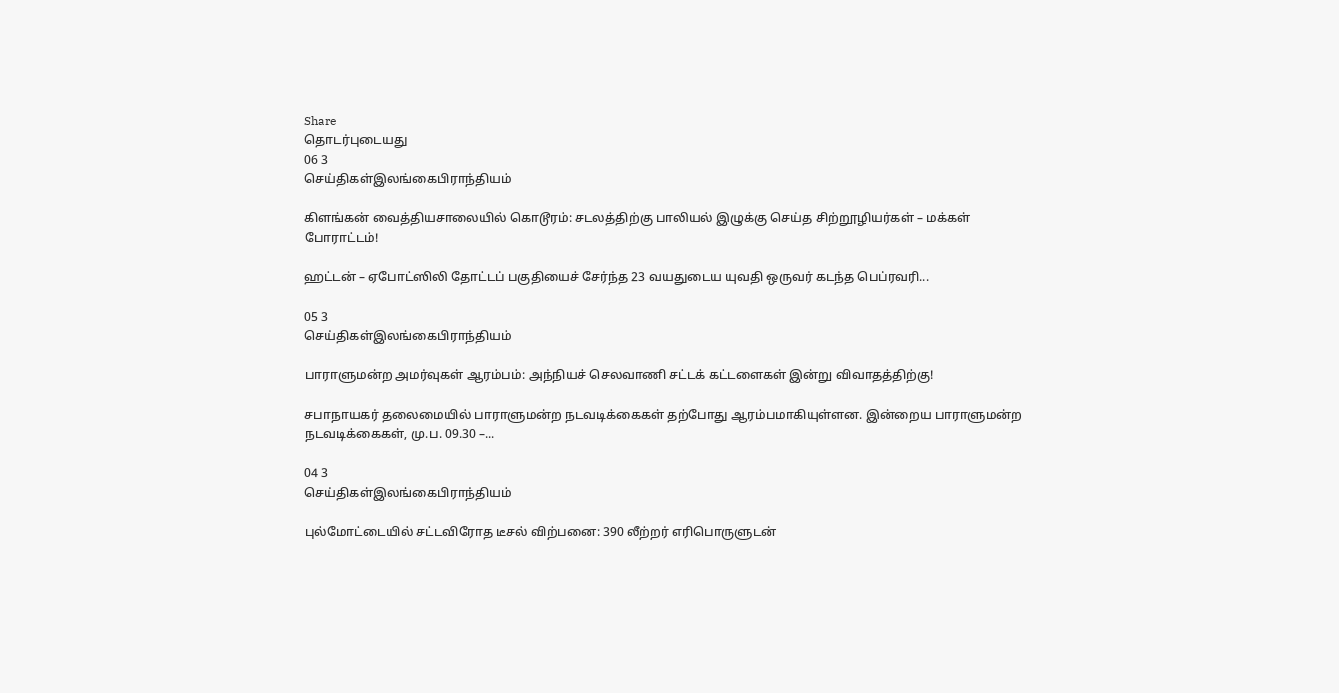Share
தொடர்புடையது
06 3
செய்திகள்இலங்கைபிராந்தியம்

கிளங்கன் வைத்தியசாலையில் கொடூரம்: சடலத்திற்கு பாலியல் இழுக்கு செய்த சிற்றூழியர்கள் – மக்கள் போராட்டம்!

ஹட்டன் – ஏபோட்ஸிலி தோட்டப் பகுதியைச் சேர்ந்த 23 வயதுடைய யுவதி ஒருவர் கடந்த பெப்ரவரி...

05 3
செய்திகள்இலங்கைபிராந்தியம்

பாராளுமன்ற அமர்வுகள் ஆரம்பம்: அந்நியச் செலவாணி சட்டக் கட்டளைகள் இன்று விவாதத்திற்கு!

சபாநாயகர் தலைமையில் பாராளுமன்ற நடவடிக்கைகள் தற்போது ஆரம்பமாகியுள்ளன. இன்றைய பாராளுமன்ற நடவடிக்கைகள், மு.ப. 09.30 –...

04 3
செய்திகள்இலங்கைபிராந்தியம்

புல்மோட்டையில் சட்டவிரோத டீசல் விற்பனை: 390 லீற்றர் எரிபொருளுடன்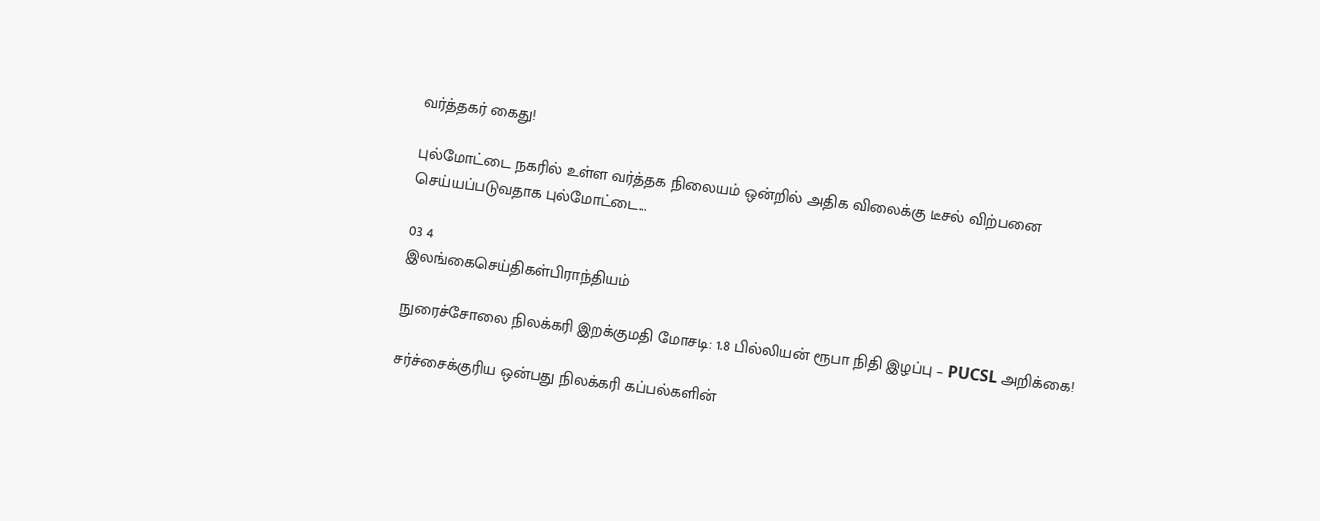வர்த்தகர் கைது!

புல்மோட்டை நகரில் உள்ள வர்த்தக நிலையம் ஒன்றில் அதிக விலைக்கு டீசல் விற்பனை செய்யப்படுவதாக புல்மோட்டை...

03 4
இலங்கைசெய்திகள்பிராந்தியம்

நுரைச்சோலை நிலக்கரி இறக்குமதி மோசடி: 1.8 பில்லியன் ரூபா நிதி இழப்பு – PUCSL அறிக்கை!

சர்ச்சைக்குரிய ஒன்பது நிலக்கரி கப்பல்களின்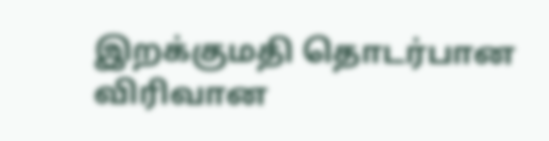இறக்குமதி தொடர்பான விரிவான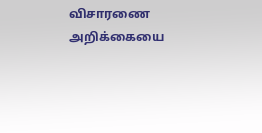விசாரணை அறிக்கையை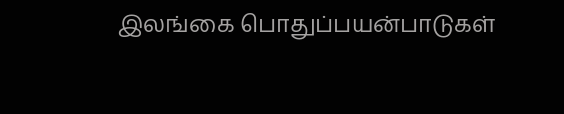இலங்கை பொதுப்பயன்பாடுகள்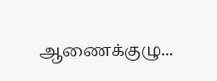ஆணைக்குழு...